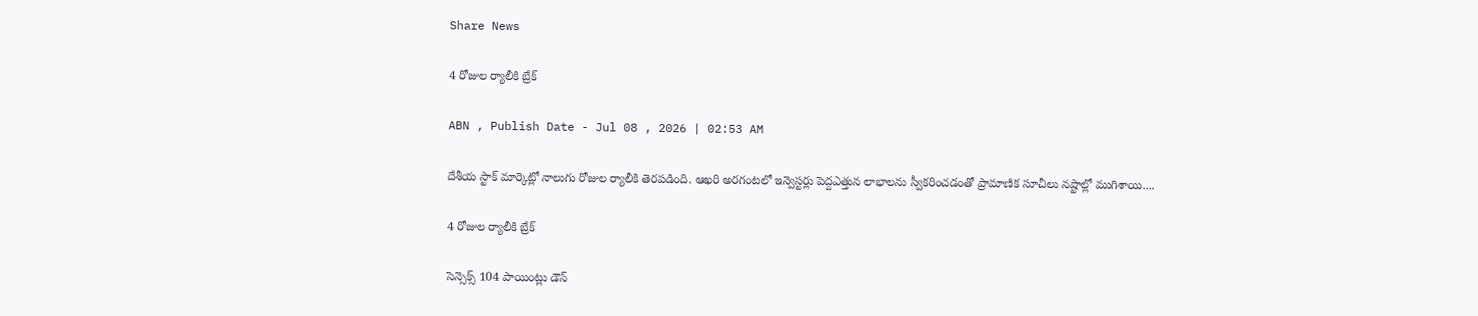Share News

4 రోజుల ర్యాలీకి బ్రేక్‌

ABN , Publish Date - Jul 08 , 2026 | 02:53 AM

దేశీయ స్టాక్‌ మార్కెట్లో నాలుగు రోజుల ర్యాలీకి తెరపడింది. ఆఖరి అరగంటలో ఇన్వెస్టర్లు పెద్దఎత్తున లాభాలను స్వీకరించడంతో ప్రామాణిక సూచీలు నష్టాల్లో ముగిశాయి....

4 రోజుల ర్యాలీకి బ్రేక్‌

సెన్సెక్స్‌ 104 పాయింట్లు డౌన్‌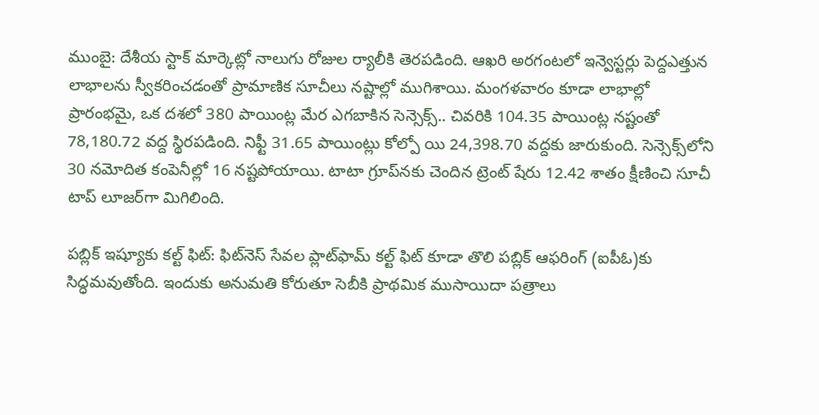ముంబై: దేశీయ స్టాక్‌ మార్కెట్లో నాలుగు రోజుల ర్యాలీకి తెరపడింది. ఆఖరి అరగంటలో ఇన్వెస్టర్లు పెద్దఎత్తున లాభాలను స్వీకరించడంతో ప్రామాణిక సూచీలు నష్టాల్లో ముగిశాయి. మంగళవారం కూడా లాభాల్లో ప్రారంభమై, ఒక దశలో 380 పాయింట్ల మేర ఎగబాకిన సెన్సెక్స్‌.. చివరికి 104.35 పాయింట్ల నష్టంతో 78,180.72 వద్ద స్థిరపడింది. నిఫ్టీ 31.65 పాయింట్లు కోల్పో యి 24,398.70 వద్దకు జారుకుంది. సెన్సెక్స్‌లోని 30 నమోదిత కంపెనీల్లో 16 నష్టపోయాయి. టాటా గ్రూప్‌నకు చెందిన ట్రెంట్‌ షేరు 12.42 శాతం క్షీణించి సూచీ టాప్‌ లూజర్‌గా మిగిలింది.

పబ్లిక్‌ ఇష్యూకు కల్ట్‌ ఫిట్‌: ఫిట్‌నెస్‌ సేవల ప్లాట్‌ఫామ్‌ కల్ట్‌ ఫిట్‌ కూడా తొలి పబ్లిక్‌ ఆఫరింగ్‌ (ఐపీఓ)కు సిద్ధమవుతోంది. ఇందుకు అనుమతి కోరుతూ సెబీకి ప్రాథమిక ముసాయిదా పత్రాలు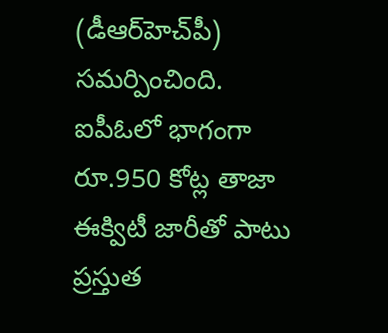(డీఆర్‌హెచ్‌పీ) సమర్పించింది. ఐపీఓలో భాగంగా రూ.950 కోట్ల తాజా ఈక్విటీ జారీతో పాటు ప్రస్తుత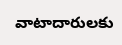వాటాదారులకు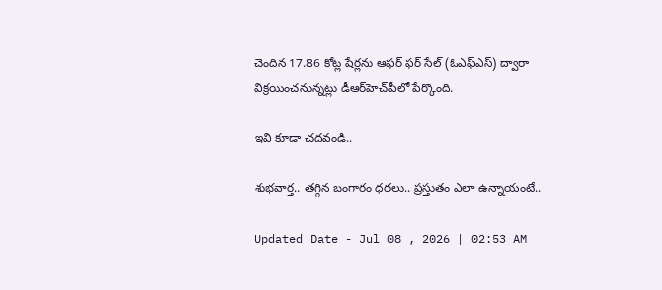చెందిన 17.86 కోట్ల షేర్లను ఆఫర్‌ ఫర్‌ సేల్‌ (ఓఎఫ్‌ఎస్‌) ద్వారా విక్రయించనున్నట్లు డీఆర్‌హెచ్‌పీలో పేర్కొంది.

ఇవి కూడా చదవండి..

శుభవార్త.. తగ్గిన బంగారం ధరలు.. ప్రస్తుతం ఎలా ఉన్నాయంటే..

Updated Date - Jul 08 , 2026 | 02:53 AM